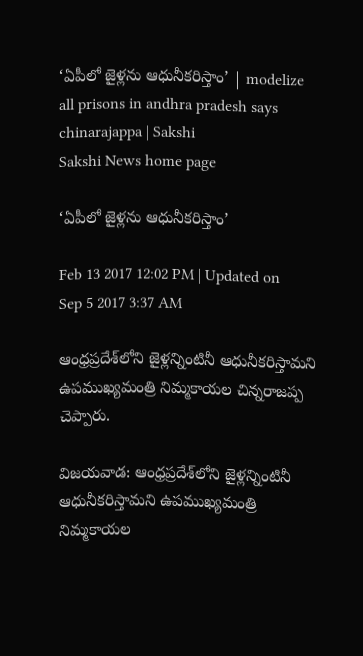‘ఏపీలో జైళ‍్లను ఆధునీకరిస్తాం’ | modelize all prisons in andhra pradesh says chinarajappa | Sakshi
Sakshi News home page

‘ఏపీలో జైళ‍్లను ఆధునీకరిస్తాం’

Feb 13 2017 12:02 PM | Updated on Sep 5 2017 3:37 AM

ఆంధ్రప్రదేశ్‌లోని జైళ‍్లన్నింటినీ ఆధునీకరిస్తామని ఉపముఖ‍్యమంత్రి నిమ‍్మకాయల చిన‍్నరాజప‍్ప చెప్పారు.

విజయవాడ: ఆంధ్రప్రదేశ్‌లోని జైళ‍్లన్నింటినీ ఆధునీకరిస్తామని ఉపముఖ‍్యమంత్రి నిమ‍్మకాయల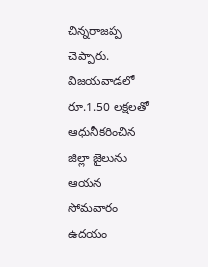చిన‍్నరాజప‍్ప చెప్పారు. విజయవాడలో రూ.1.50 లక్షలతో ఆధునీకరించిన జిల్లా జైలును ఆయన సోమవారం ఉదయం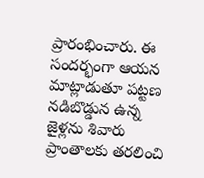ప్రారంభించారు. ఈ సందర్భంగా ఆయన మాట్లాడుతూ పట‍్టణ నడిబొడ్డున ఉన‍్న జైళ‍్లను శివారు ప్రాంతాలకు తరలించి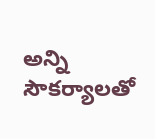అన్ని సౌకర్యాలతో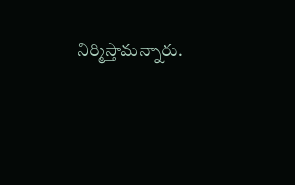నిర్మిస్తామన్నారు.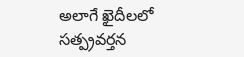అలాగే ఖైదీలలో సత్ప్రవర‍్తన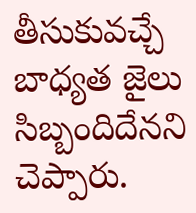తీసుకువచ‍్చే బాధ‍్యత జైలు సిబ‍్బందిదేనని చెప్పారు.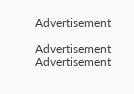Advertisement

Advertisement
Advertisement